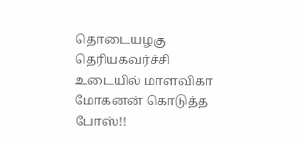தொடையழகு தெரியகவர்ச்சி உடையில் மாளவிகா மோகனன் கொடுத்த போஸ்!!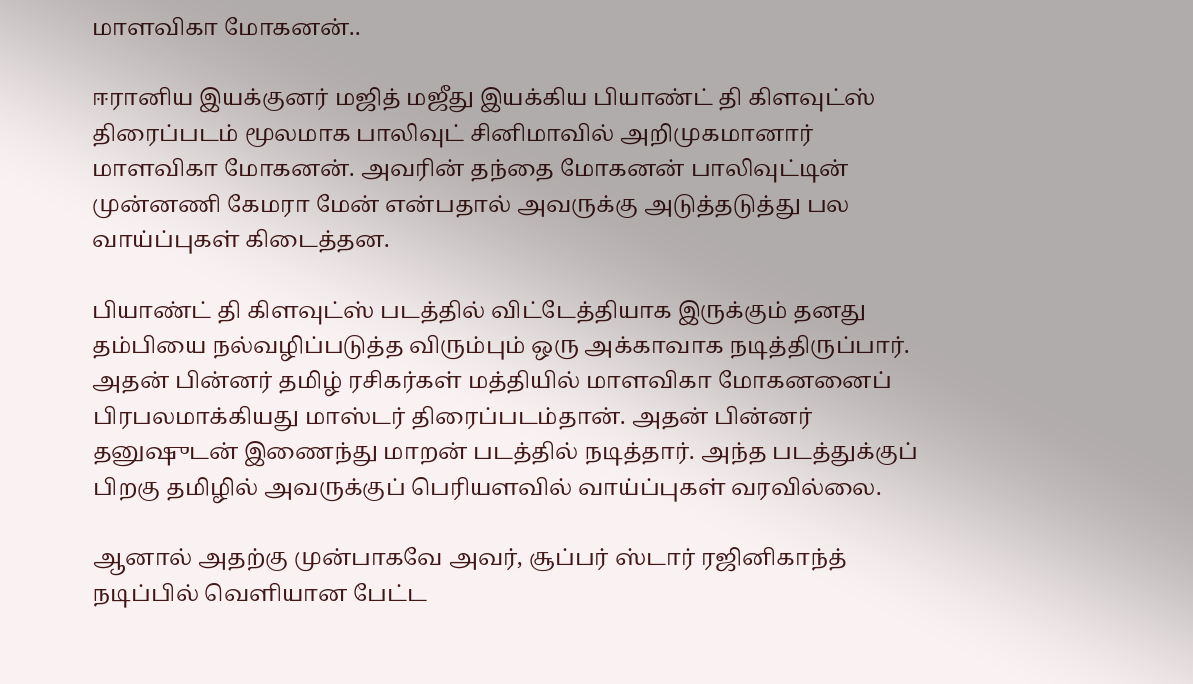மாளவிகா மோகனன்..

ஈரானிய இயக்குனர் மஜித் மஜீது இயக்கிய பியாண்ட் தி கிளவுட்ஸ் திரைப்படம் மூலமாக பாலிவுட் சினிமாவில் அறிமுகமானார் மாளவிகா மோகனன். அவரின் தந்தை மோகனன் பாலிவுட்டின் முன்னணி கேமரா மேன் என்பதால் அவருக்கு அடுத்தடுத்து பல வாய்ப்புகள் கிடைத்தன.

பியாண்ட் தி கிளவுட்ஸ் படத்தில் விட்டேத்தியாக இருக்கும் தனது தம்பியை நல்வழிப்படுத்த விரும்பும் ஒரு அக்காவாக நடித்திருப்பார். அதன் பின்னர் தமிழ் ரசிகர்கள் மத்தியில் மாளவிகா மோகனனைப் பிரபலமாக்கியது மாஸ்டர் திரைப்படம்தான். அதன் பின்னர் தனுஷுடன் இணைந்து மாறன் படத்தில் நடித்தார். அந்த படத்துக்குப் பிறகு தமிழில் அவருக்குப் பெரியளவில் வாய்ப்புகள் வரவில்லை.

ஆனால் அதற்கு முன்பாகவே அவர், சூப்பர் ஸ்டார் ரஜினிகாந்த் நடிப்பில் வெளியான பேட்ட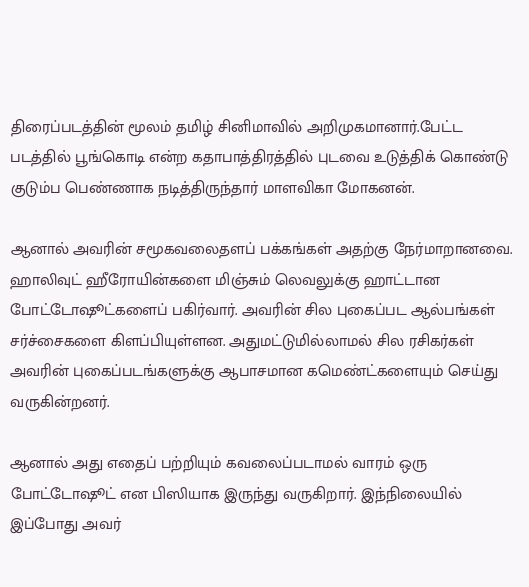திரைப்படத்தின் மூலம் தமிழ் சினிமாவில் அறிமுகமானார்.பேட்ட படத்தில் பூங்கொடி என்ற கதாபாத்திரத்தில் புடவை உடுத்திக் கொண்டு குடும்ப பெண்ணாக நடித்திருந்தார் மாளவிகா மோகனன்.

ஆனால் அவரின் சமூகவலைதளப் பக்கங்கள் அதற்கு நேர்மாறானவை. ஹாலிவுட் ஹீரோயின்களை மிஞ்சும் லெவலுக்கு ஹாட்டான போட்டோஷூட்களைப் பகிர்வார். அவரின் சில புகைப்பட ஆல்பங்கள் சர்ச்சைகளை கிளப்பியுள்ளன. அதுமட்டுமில்லாமல் சில ரசிகர்கள் அவரின் புகைப்படங்களுக்கு ஆபாசமான கமெண்ட்களையும் செய்து வருகின்றனர்.

ஆனால் அது எதைப் பற்றியும் கவலைப்படாமல் வாரம் ஒரு போட்டோஷூட் என பிஸியாக இருந்து வருகிறார். இந்நிலையில் இப்போது அவர்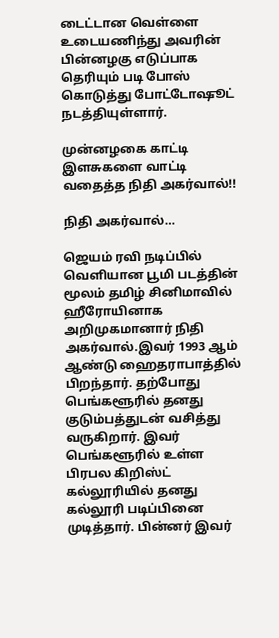டைட்டான வெள்ளை உடையணிந்து அவரின் பின்னழகு எடுப்பாக தெரியும் படி போஸ் கொடுத்து போட்டோஷூட் நடத்தியுள்ளார்.

முன்னழகை காட்டி இளசுகளை வாட்டி வதைத்த நிதி அகர்வால்!!

நிதி அகர்வால்…

ஜெயம் ரவி நடிப்பில் வெளியான பூமி படத்தின் மூலம் தமிழ் சினிமாவில் ஹீரோயினாக அறிமுகமானார் நிதி அகர்வால்.இவர் 1993 ஆம் ஆண்டு ஹைதராபாத்தில் பிறந்தார். தற்போது பெங்களூரில் தனது குடும்பத்துடன் வசித்து வருகிறார். இவர் பெங்களூரில் உள்ள பிரபல கிறிஸ்ட் கல்லூரியில் தனது கல்லூரி படிப்பினை முடித்தார். பின்னர் இவர்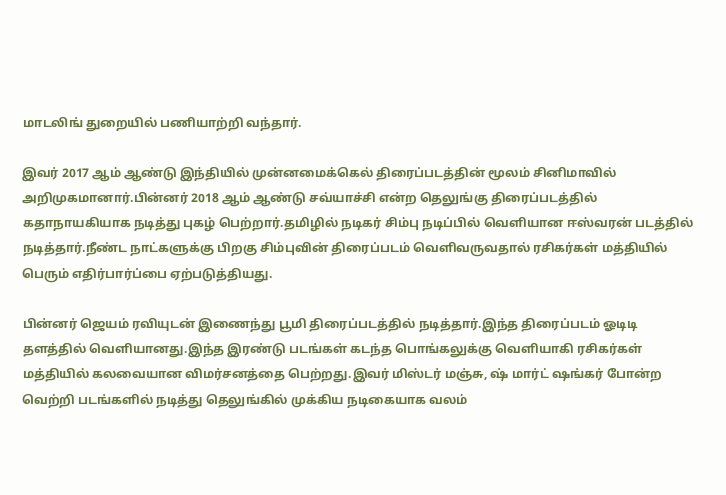மாடலிங் துறையில் பணியாற்றி வந்தார்.

இவர் 2017 ஆம் ஆண்டு இந்தியில் முன்னமைக்கெல் திரைப்படத்தின் மூலம் சினிமாவில் அறிமுகமானார்.பின்னர் 2018 ஆம் ஆண்டு சவ்யாச்சி என்ற தெலுங்கு திரைப்படத்தில் கதாநாயகியாக நடித்து புகழ் பெற்றார்.தமிழில் நடிகர் சிம்பு நடிப்பில் வெளியான ஈஸ்வரன் படத்தில் நடித்தார்.நீண்ட நாட்களுக்கு பிறகு சிம்புவின் திரைப்படம் வெளிவருவதால் ரசிகர்கள் மத்தியில் பெரும் எதிர்பார்ப்பை ஏற்படுத்தியது.

பின்னர் ஜெயம் ரவியுடன் இணைந்து பூமி திரைப்படத்தில் நடித்தார்.இந்த திரைப்படம் ஓடிடி தளத்தில் வெளியானது.இந்த இரண்டு படங்கள் கடந்த பொங்கலுக்கு வெளியாகி ரசிகர்கள் மத்தியில் கலவையான விமர்சனத்தை பெற்றது.இவர் மிஸ்டர் மஞ்சு, ஷ் மார்ட் ஷங்கர் போன்ற வெற்றி படங்களில் நடித்து தெலுங்கில் முக்கிய நடிகையாக வலம்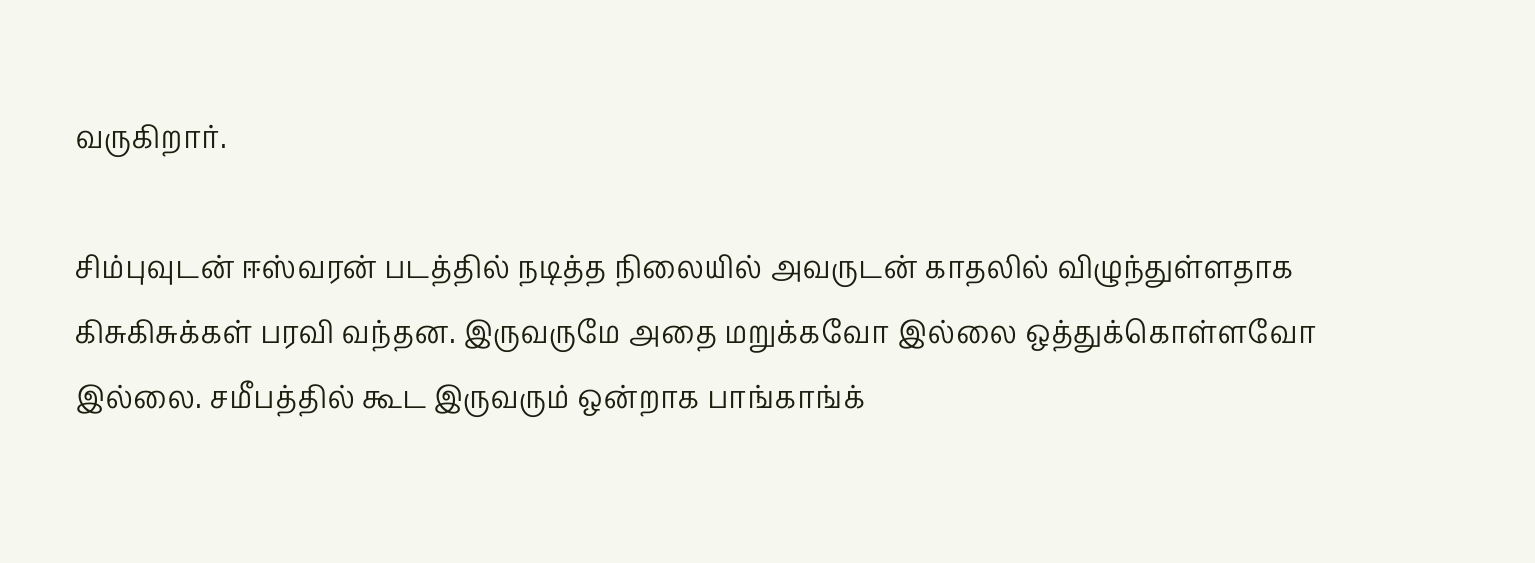வருகிறார்.

சிம்புவுடன் ஈஸ்வரன் படத்தில் நடித்த நிலையில் அவருடன் காதலில் விழுந்துள்ளதாக கிசுகிசுக்கள் பரவி வந்தன. இருவருமே அதை மறுக்கவோ இல்லை ஒத்துக்கொள்ளவோ இல்லை. சமீபத்தில் கூட இருவரும் ஒன்றாக பாங்காங்க்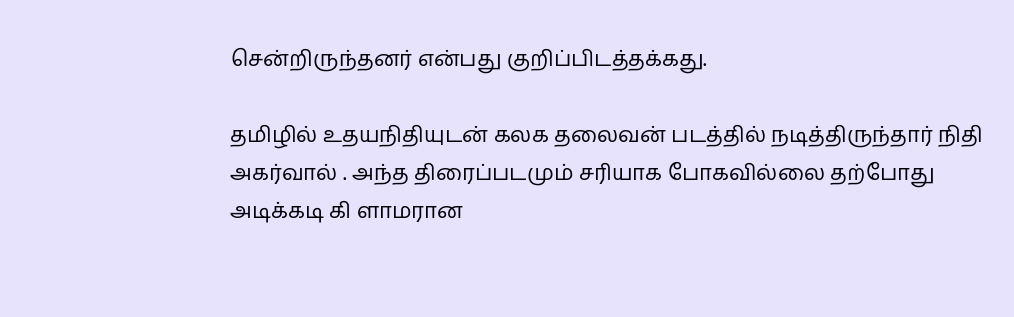சென்றிருந்தனர் என்பது குறிப்பிடத்தக்கது.

தமிழில் உதயநிதியுடன் கலக தலைவன் படத்தில் நடித்திருந்தார் நிதி அகர்வால் . அந்த திரைப்படமும் சரியாக போகவில்லை தற்போது அடிக்கடி கி ளாமரான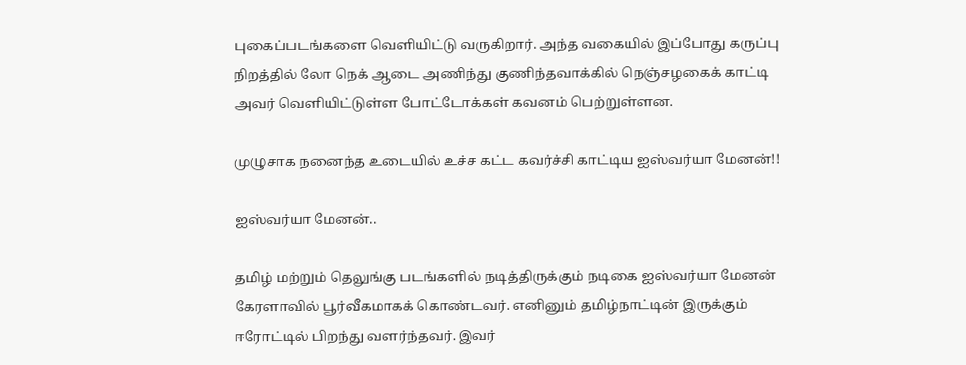புகைப்படங்களை வெளியிட்டு வருகிறார். அந்த வகையில் இப்போது கருப்பு நிறத்தில் லோ நெக் ஆடை அணிந்து குணிந்தவாக்கில் நெஞ்சழகைக் காட்டி அவர் வெளியிட்டுள்ள போட்டோக்கள் கவனம் பெற்றுள்ளன.

முழுசாக நனைந்த உடையில் உச்ச கட்ட கவர்ச்சி காட்டிய ஐஸ்வர்யா மேனன்!!

ஐஸ்வர்யா மேனன்..

தமிழ் மற்றும் தெலுங்கு படங்களில் நடித்திருக்கும் நடிகை ஐஸ்வர்யா மேனன் கேரளாவில் பூர்வீகமாகக் கொண்டவர். எனினும் தமிழ்நாட்டின் இருக்கும் ஈரோட்டில் பிறந்து வளர்ந்தவர். இவர்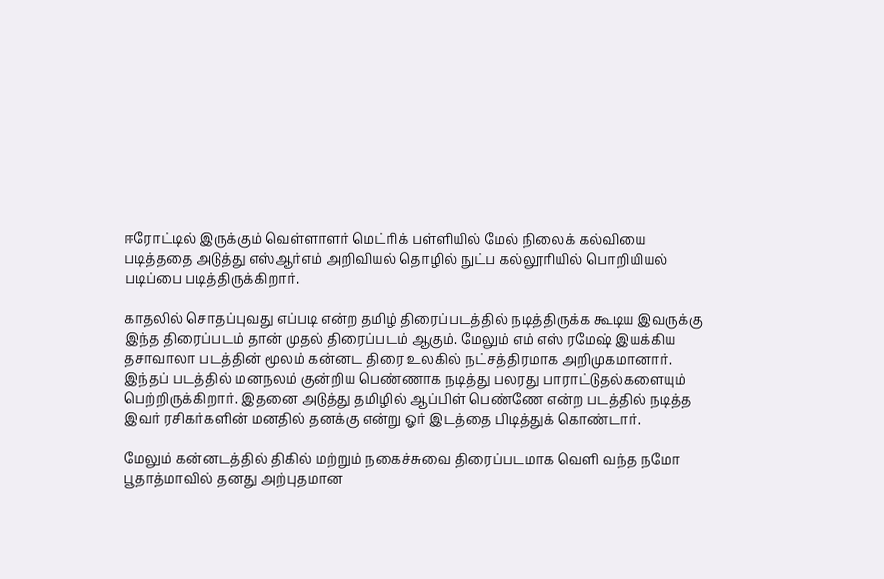ஈரோட்டில் இருக்கும் வெள்ளாளர் மெட்ரிக் பள்ளியில் மேல் நிலைக் கல்வியை படித்ததை அடுத்து எஸ்ஆர்எம் அறிவியல் தொழில் நுட்ப கல்லூரியில் பொறியியல் படிப்பை படித்திருக்கிறார்.

காதலில் சொதப்புவது எப்படி என்ற தமிழ் திரைப்படத்தில் நடித்திருக்க கூடிய இவருக்கு இந்த திரைப்படம் தான் முதல் திரைப்படம் ஆகும். மேலும் எம் எஸ் ரமேஷ் இயக்கிய தசாவாலா படத்தின் மூலம் கன்னட திரை உலகில் நட்சத்திரமாக அறிமுகமானார். இந்தப் படத்தில் மனநலம் குன்றிய பெண்ணாக நடித்து பலரது பாராட்டுதல்களையும் பெற்றிருக்கிறார். இதனை அடுத்து தமிழில் ஆப்பிள் பெண்ணே என்ற படத்தில் நடித்த இவர் ரசிகர்களின் மனதில் தனக்கு என்று ஓர் இடத்தை பிடித்துக் கொண்டார்.

மேலும் கன்னடத்தில் திகில் மற்றும் நகைச்சுவை திரைப்படமாக வெளி வந்த நமோ பூதாத்மாவில் தனது அற்புதமான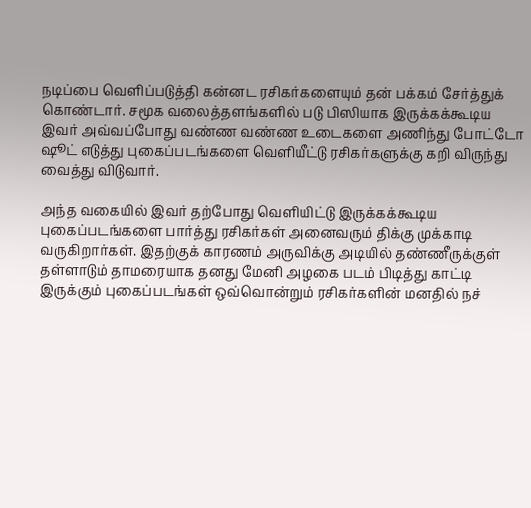நடிப்பை வெளிப்படுத்தி கன்னட ரசிகர்களையும் தன் பக்கம் சேர்த்துக் கொண்டார். சமூக வலைத்தளங்களில் படு பிஸியாக இருக்கக்கூடிய இவர் அவ்வப்போது வண்ண வண்ண உடைகளை அணிந்து போட்டோ ஷூட் எடுத்து புகைப்படங்களை வெளியீட்டு ரசிகர்களுக்கு கறி விருந்து வைத்து விடுவார்.

அந்த வகையில் இவர் தற்போது வெளியிட்டு இருக்கக்கூடிய புகைப்படங்களை பார்த்து ரசிகர்கள் அனைவரும் திக்கு முக்காடி வருகிறார்கள். இதற்குக் காரணம் அருவிக்கு அடியில் தண்ணீருக்குள் தள்ளாடும் தாமரையாக தனது மேனி அழகை படம் பிடித்து காட்டி இருக்கும் புகைப்படங்கள் ஒவ்வொன்றும் ரசிகர்களின் மனதில் நச்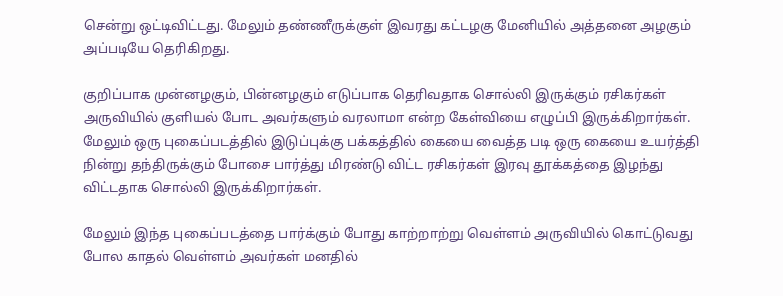சென்று ஒட்டிவிட்டது. மேலும் தண்ணீருக்குள் இவரது கட்டழகு மேனியில் அத்தனை அழகும் அப்படியே தெரிகிறது.

குறிப்பாக முன்னழகும், பின்னழகும் எடுப்பாக தெரிவதாக சொல்லி இருக்கும் ரசிகர்கள் அருவியில் குளியல் போட அவர்களும் வரலாமா என்ற கேள்வியை எழுப்பி இருக்கிறார்கள். மேலும் ஒரு புகைப்படத்தில் இடுப்புக்கு பக்கத்தில் கையை வைத்த படி ஒரு கையை உயர்த்தி நின்று தந்திருக்கும் போசை பார்த்து மிரண்டு விட்ட ரசிகர்கள் இரவு தூக்கத்தை இழந்து விட்டதாக சொல்லி இருக்கிறார்கள்.

மேலும் இந்த புகைப்படத்தை பார்க்கும் போது காற்றாற்று வெள்ளம் அருவியில் கொட்டுவது போல காதல் வெள்ளம் அவர்கள் மனதில்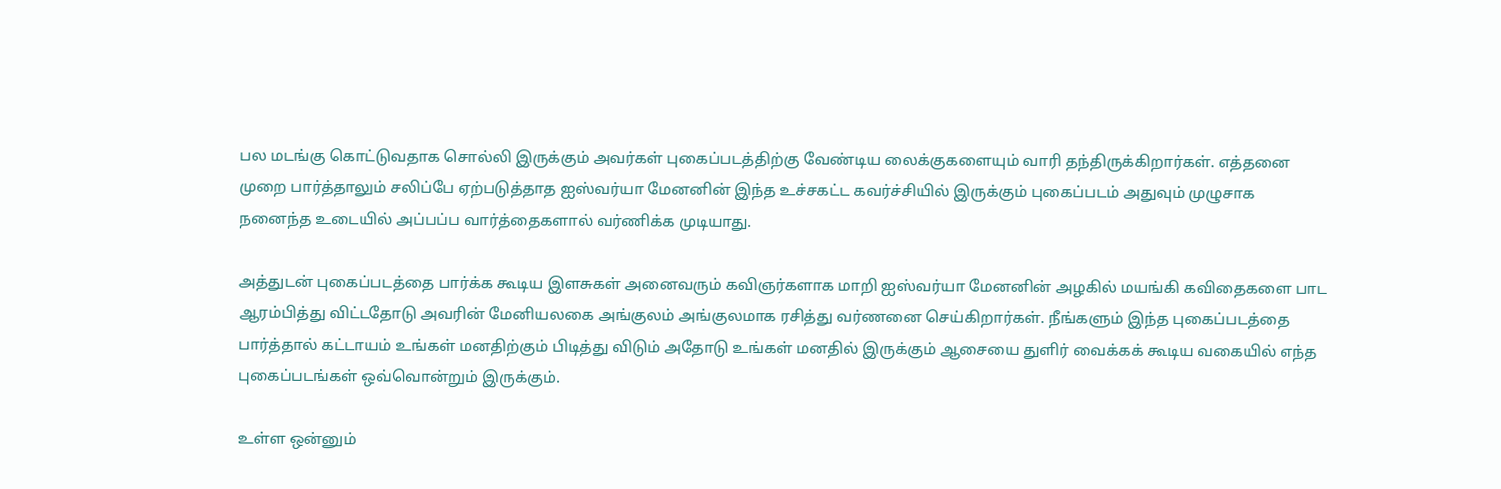பல மடங்கு கொட்டுவதாக சொல்லி இருக்கும் அவர்கள் புகைப்படத்திற்கு வேண்டிய லைக்குகளையும் வாரி தந்திருக்கிறார்கள். எத்தனை முறை பார்த்தாலும் சலிப்பே ஏற்படுத்தாத ஐஸ்வர்யா மேனனின் இந்த உச்சகட்ட கவர்ச்சியில் இருக்கும் புகைப்படம் அதுவும் முழுசாக நனைந்த உடையில் அப்பப்ப வார்த்தைகளால் வர்ணிக்க முடியாது.

அத்துடன் புகைப்படத்தை பார்க்க கூடிய இளசுகள் அனைவரும் கவிஞர்களாக மாறி ஐஸ்வர்யா மேனனின் அழகில் மயங்கி கவிதைகளை பாட ஆரம்பித்து விட்டதோடு அவரின் மேனியலகை அங்குலம் அங்குலமாக ரசித்து வர்ணனை செய்கிறார்கள். நீங்களும் இந்த புகைப்படத்தை பார்த்தால் கட்டாயம் உங்கள் மனதிற்கும் பிடித்து விடும் அதோடு உங்கள் மனதில் இருக்கும் ஆசையை துளிர் வைக்கக் கூடிய வகையில் எந்த புகைப்படங்கள் ஒவ்வொன்றும் இருக்கும்.

உள்ள ஒன்னும்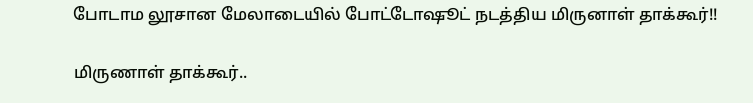போடாம லூசான மேலாடையில் போட்டோஷூட் நடத்திய மிருனாள் தாக்கூர்!!

மிருணாள் தாக்கூர்..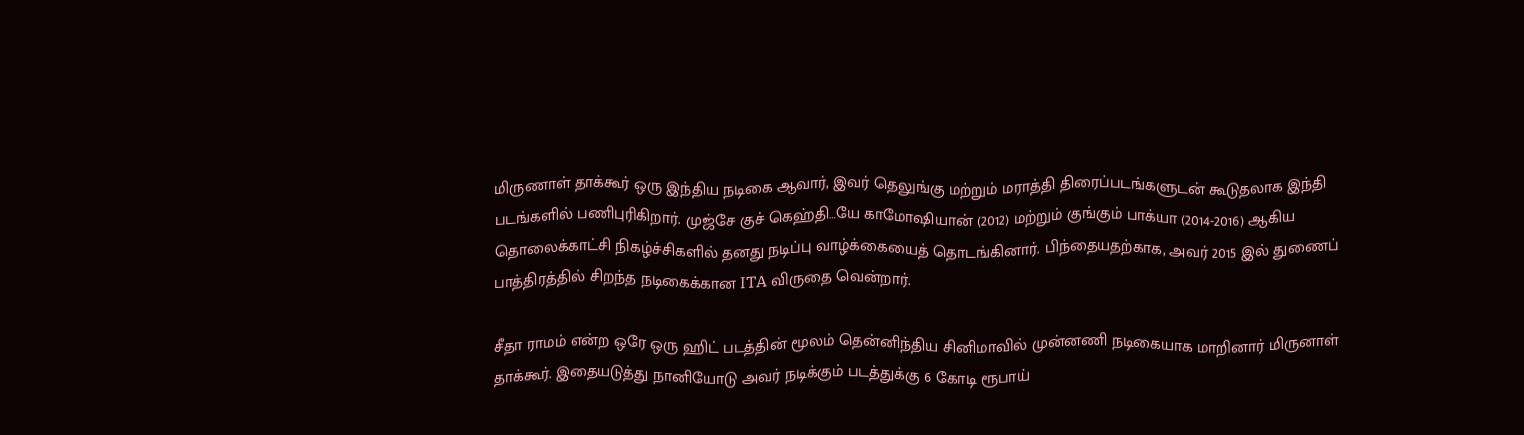மிருணாள் தாக்கூர் ஒரு இந்திய நடிகை ஆவார், இவர் தெலுங்கு மற்றும் மராத்தி திரைப்படங்களுடன் கூடுதலாக இந்தி படங்களில் பணிபுரிகிறார். முஜ்சே குச் கெஹ்தி…யே காமோஷியான் (2012) மற்றும் குங்கும் பாக்யா (2014-2016) ஆகிய தொலைக்காட்சி நிகழ்ச்சிகளில் தனது நடிப்பு வாழ்க்கையைத் தொடங்கினார். பிந்தையதற்காக, அவர் 2015 இல் துணைப் பாத்திரத்தில் சிறந்த நடிகைக்கான ITA விருதை வென்றார்.

சீதா ராமம் என்ற ஒரே ஒரு ஹிட் படத்தின் மூலம் தென்னிந்திய சினிமாவில் முன்னணி நடிகையாக மாறினார் மிருனாள் தாக்கூர். இதையடுத்து நானியோடு அவர் நடிக்கும் படத்துக்கு 6 கோடி ரூபாய்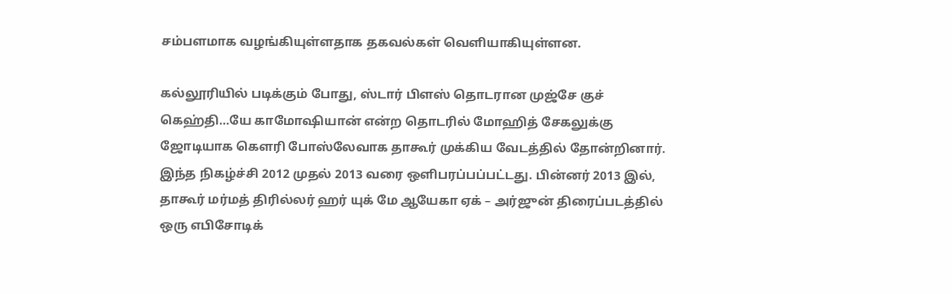சம்பளமாக வழங்கியுள்ளதாக தகவல்கள் வெளியாகியுள்ளன.

கல்லூரியில் படிக்கும் போது, ஸ்டார் பிளஸ் தொடரான முஜ்சே குச் கெஹ்தி…யே காமோஷியான் என்ற தொடரில் மோஹித் சேகலுக்கு ஜோடியாக கௌரி போஸ்லேவாக தாகூர் முக்கிய வேடத்தில் தோன்றினார். இந்த நிகழ்ச்சி 2012 முதல் 2013 வரை ஒளிபரப்பப்பட்டது. பின்னர் 2013 இல், தாகூர் மர்மத் திரில்லர் ஹர் யுக் மே ஆயேகா ஏக் – அர்ஜுன் திரைப்படத்தில் ஒரு எபிசோடிக்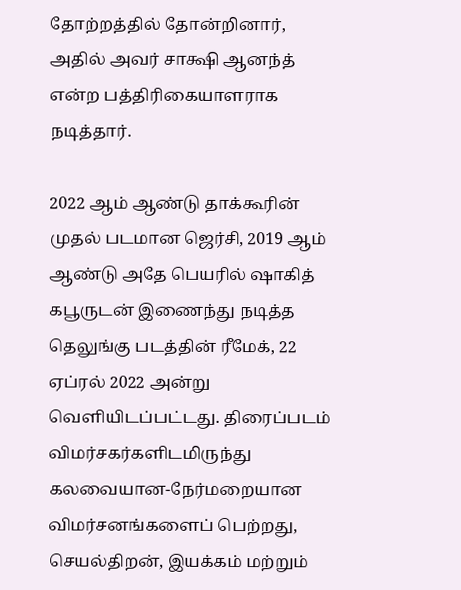தோற்றத்தில் தோன்றினார், அதில் அவர் சாக்ஷி ஆனந்த் என்ற பத்திரிகையாளராக நடித்தார்.

2022 ஆம் ஆண்டு தாக்கூரின் முதல் படமான ஜெர்சி, 2019 ஆம் ஆண்டு அதே பெயரில் ஷாகித் கபூருடன் இணைந்து நடித்த தெலுங்கு படத்தின் ரீமேக், 22 ஏப்ரல் 2022 அன்று வெளியிடப்பட்டது. திரைப்படம் விமர்சகர்களிடமிருந்து கலவையான-நேர்மறையான விமர்சனங்களைப் பெற்றது, செயல்திறன், இயக்கம் மற்றும்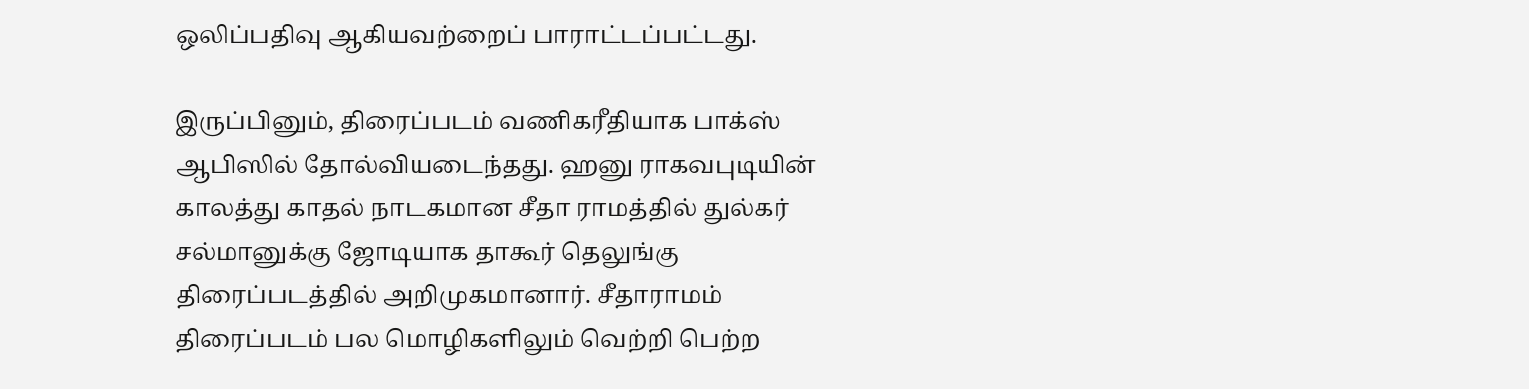ஒலிப்பதிவு ஆகியவற்றைப் பாராட்டப்பட்டது.

இருப்பினும், திரைப்படம் வணிகரீதியாக பாக்ஸ் ஆபிஸில் தோல்வியடைந்தது. ஹனு ராகவபுடியின் காலத்து காதல் நாடகமான சீதா ராமத்தில் துல்கர் சல்மானுக்கு ஜோடியாக தாகூர் தெலுங்கு திரைப்படத்தில் அறிமுகமானார். சீதாராமம் திரைப்படம் பல மொழிகளிலும் வெற்றி பெற்ற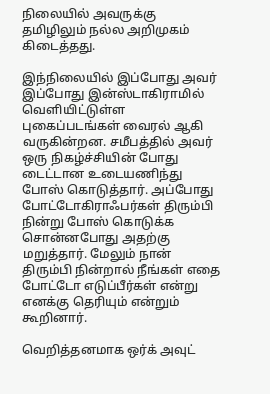நிலையில் அவருக்கு தமிழிலும் நல்ல அறிமுகம் கிடைத்தது.

இந்நிலையில் இப்போது அவர் இப்போது இன்ஸ்டாகிராமில் வெளியிட்டுள்ள புகைப்படங்கள் வைரல் ஆகி வருகின்றன. சமீபத்தில் அவர் ஒரு நிகழ்ச்சியின் போது டைட்டான உடையணிந்து போஸ் கொடுத்தார். அப்போது போட்டோகிராஃபர்கள் திரும்பி நின்று போஸ் கொடுக்க சொன்னபோது அதற்கு மறுத்தார். மேலும் நான் திரும்பி நின்றால் நீங்கள் எதை போட்டோ எடுப்பீர்கள் என்று எனக்கு தெரியும் என்றும் கூறினார்.

வெறித்தனமாக ஒர்க் அவுட்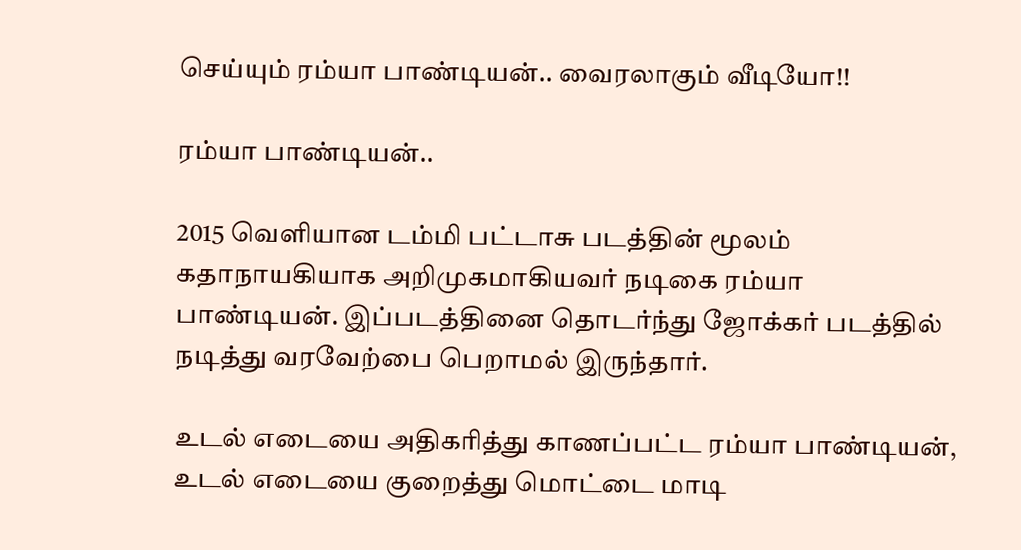செய்யும் ரம்யா பாண்டியன்.. வைரலாகும் வீடியோ!!

ரம்யா பாண்டியன்..

2015 வெளியான டம்மி பட்டாசு படத்தின் மூலம் கதாநாயகியாக அறிமுகமாகியவர் நடிகை ரம்யா பாண்டியன். இப்படத்தினை தொடர்ந்து ஜோக்கர் படத்தில் நடித்து வரவேற்பை பெறாமல் இருந்தார்.

உடல் எடையை அதிகரித்து காணப்பட்ட ரம்யா பாண்டியன், உடல் எடையை குறைத்து மொட்டை மாடி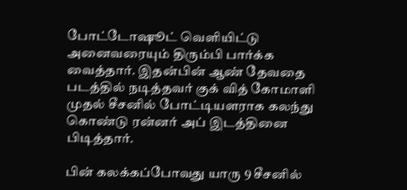போட்டோஷூட் வெளியிட்டு அனைவரையும் திரும்பி பார்க்க வைத்தார். இதன்பின் ஆண் தேவதை படத்தில் நடித்தவர் குக் வித் கோமாளி முதல் சீசனில் போட்டியளராக கலந்து கொண்டு ரன்னர் அப் இடத்தினை பிடித்தார்.

பின் கலக்கப்போவது யாரு 9 சீசனில்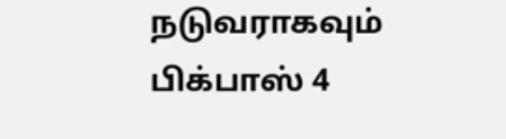நடுவராகவும் பிக்பாஸ் 4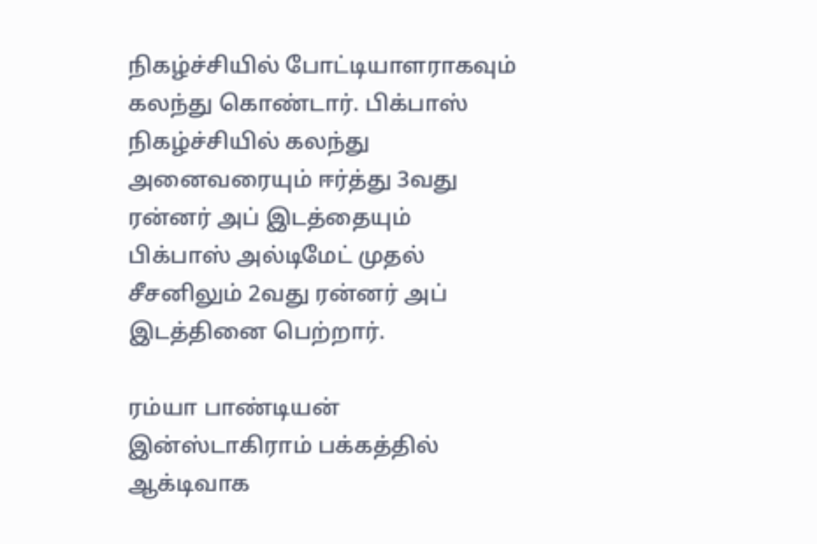நிகழ்ச்சியில் போட்டியாளராகவும் கலந்து கொண்டார். பிக்பாஸ் நிகழ்ச்சியில் கலந்து அனைவரையும் ஈர்த்து 3வது ரன்னர் அப் இடத்தையும் பிக்பாஸ் அல்டிமேட் முதல் சீசனிலும் 2வது ரன்னர் அப் இடத்தினை பெற்றார்.

ரம்யா பாண்டியன் இன்ஸ்டாகிராம் பக்கத்தில் ஆக்டிவாக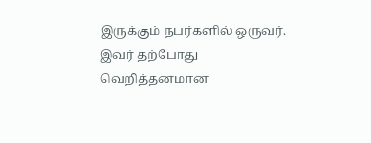இருக்கும் நபர்களில் ஒருவர். இவர் தற்போது வெறித்தனமான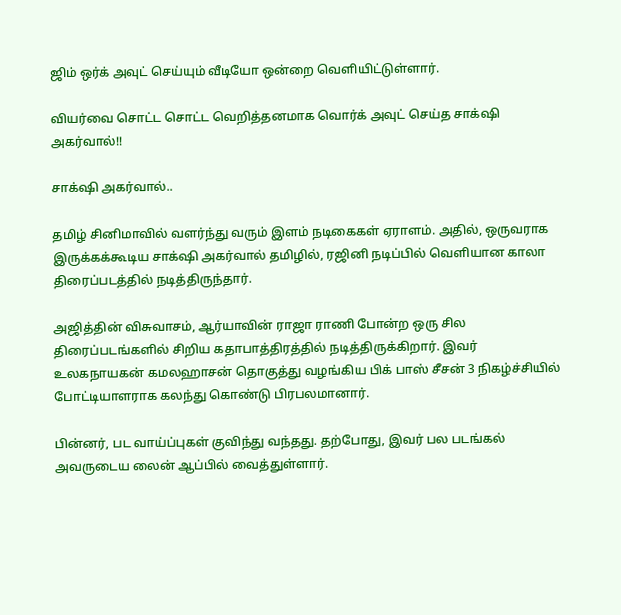ஜிம் ஒர்க் அவுட் செய்யும் வீடியோ ஒன்றை வெளியிட்டுள்ளார்.

வியர்வை சொட்ட சொட்ட வெறித்தனமாக வொர்க் அவுட் செய்த சாக்‌ஷி அகர்வால்!!

சாக்‌ஷி அகர்வால்..

தமிழ் சினிமாவில் வளர்ந்து வரும் இளம் நடிகைகள் ஏராளம். அதில், ஒருவராக இருக்கக்கூடிய சாக்‌ஷி அகர்வால் தமிழில், ரஜினி நடிப்பில் வெளியான காலா திரைப்படத்தில் நடித்திருந்தார்.

அஜித்தின் விசுவாசம், ஆர்யாவின் ராஜா ராணி போன்ற ஒரு சில திரைப்படங்களில் சிறிய கதாபாத்திரத்தில் நடித்திருக்கிறார். இவர் உலகநாயகன் கமலஹாசன் தொகுத்து வழங்கிய பிக் பாஸ் சீசன் 3 நிகழ்ச்சியில் போட்டியாளராக கலந்து கொண்டு பிரபலமானார்.

பின்னர், பட வாய்ப்புகள் குவிந்து வந்தது. தற்போது, இவர் பல படங்கல் அவருடைய லைன் ஆப்பில் வைத்துள்ளார்.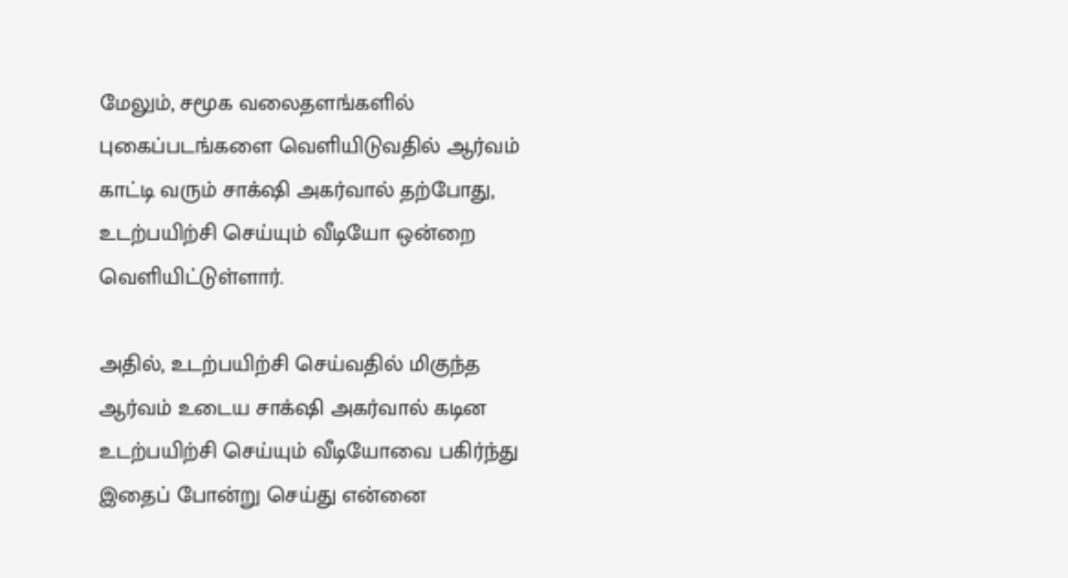மேலும், சமூக வலைதளங்களில் புகைப்படங்களை வெளியிடுவதில் ஆர்வம் காட்டி வரும் சாக்‌ஷி அகர்வால் தற்போது, உடற்பயிற்சி செய்யும் வீடியோ ஒன்றை வெளியிட்டுள்ளார்.

அதில், உடற்பயிற்சி செய்வதில் மிகுந்த ஆர்வம் உடைய சாக்‌ஷி அகர்வால் கடின உடற்பயிற்சி செய்யும் வீடியோவை பகிர்ந்து இதைப் போன்று செய்து என்னை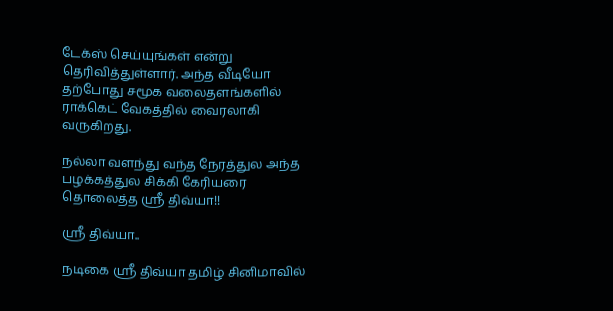டேக்ஸ் செய்யுங்கள் என்று தெரிவித்துள்ளார். அந்த வீடியோ தற்போது சமூக வலைதளங்களில் ராக்கெட் வேகத்தில் வைரலாகி வருகிறது.

நல்லா வளந்து வந்த நேரத்துல அந்த பழக்கத்துல சிக்கி கேரியரை தொலைத்த ஸ்ரீ திவ்யா!!

ஸ்ரீ திவ்யா..

நடிகை ஸ்ரீ திவ்யா தமிழ் சினிமாவில்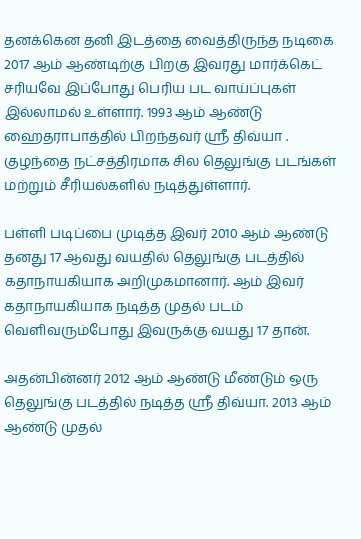தனக்கென தனி இடத்தை வைத்திருந்த நடிகை 2017 ஆம் ஆண்டிற்கு பிறகு இவரது மார்க்கெட் சரியவே இப்போது பெரிய பட வாய்ப்புகள் இல்லாமல் உள்ளார். 1993 ஆம் ஆண்டு ஹைதராபாத்தில் பிறந்தவர் ஸ்ரீ திவ்யா . குழந்தை நட்சத்திரமாக சில தெலுங்கு படங்கள் மற்றும் சீரியல்களில் நடித்துள்ளார்.

பள்ளி படிப்பை முடித்த இவர் 2010 ஆம் ஆண்டு தனது 17 ஆவது வயதில் தெலுங்கு படத்தில் கதாநாயகியாக அறிமுகமானார். ஆம் இவர் கதாநாயகியாக நடித்த முதல் படம் வெளிவரும்போது இவருக்கு வயது 17 தான்.

அதன்பின்னர் 2012 ஆம் ஆண்டு மீண்டும் ஒரு தெலுங்கு படத்தில் நடித்த ஸ்ரீ திவ்யா. 2013 ஆம் ஆண்டு முதல்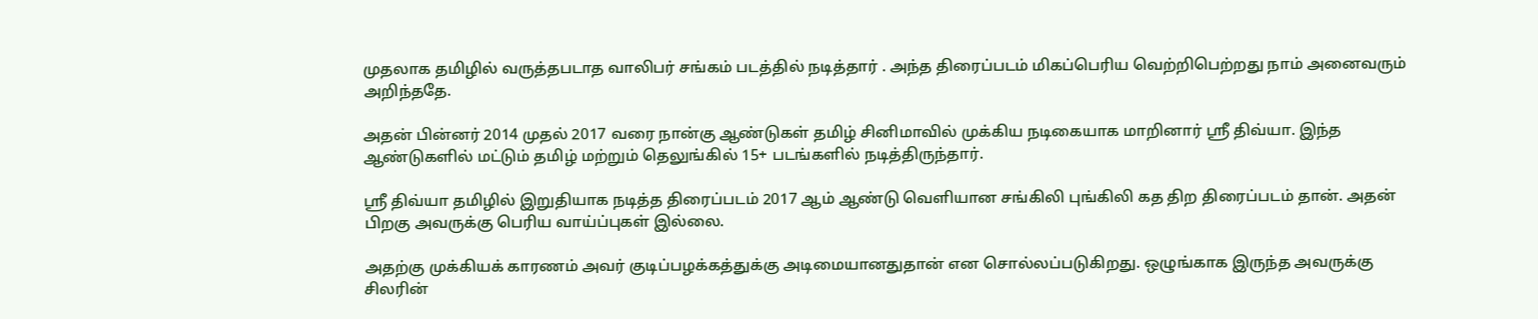முதலாக தமிழில் வருத்தபடாத வாலிபர் சங்கம் படத்தில் நடித்தார் . அந்த திரைப்படம் மிகப்பெரிய வெற்றிபெற்றது நாம் அனைவரும் அறிந்ததே.

அதன் பின்னர் 2014 முதல் 2017 வரை நான்கு ஆண்டுகள் தமிழ் சினிமாவில் முக்கிய நடிகையாக மாறினார் ஸ்ரீ திவ்யா. இந்த ஆண்டுகளில் மட்டும் தமிழ் மற்றும் தெலுங்கில் 15+ படங்களில் நடித்திருந்தார்.

ஸ்ரீ திவ்யா தமிழில் இறுதியாக நடித்த திரைப்படம் 2017 ஆம் ஆண்டு வெளியான சங்கிலி புங்கிலி கத திற திரைப்படம் தான். அதன் பிறகு அவருக்கு பெரிய வாய்ப்புகள் இல்லை.

அதற்கு முக்கியக் காரணம் அவர் குடிப்பழக்கத்துக்கு அடிமையானதுதான் என சொல்லப்படுகிறது. ஒழுங்காக இருந்த அவருக்கு சிலரின்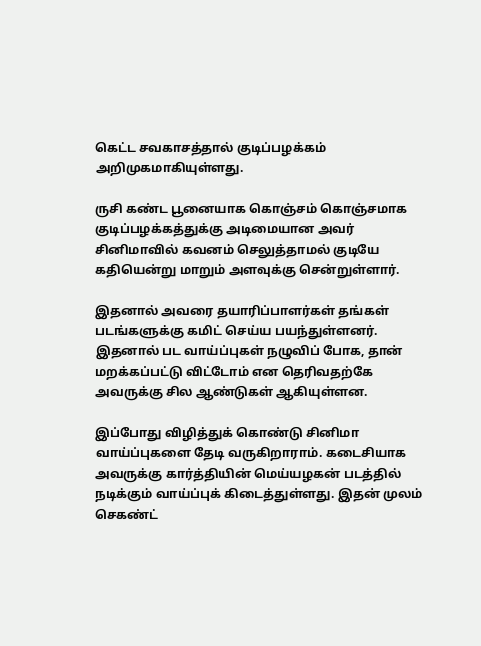கெட்ட சவகாசத்தால் குடிப்பழக்கம் அறிமுகமாகியுள்ளது.

ருசி கண்ட பூனையாக கொஞ்சம் கொஞ்சமாக குடிப்பழக்கத்துக்கு அடிமையான அவர் சினிமாவில் கவனம் செலுத்தாமல் குடியே கதியென்று மாறும் அளவுக்கு சென்றுள்ளார்.

இதனால் அவரை தயாரிப்பாளர்கள் தங்கள் படங்களுக்கு கமிட் செய்ய பயந்துள்ளனர். இதனால் பட வாய்ப்புகள் நழுவிப் போக, தான் மறக்கப்பட்டு விட்டோம் என தெரிவதற்கே அவருக்கு சில ஆண்டுகள் ஆகியுள்ளன.

இப்போது விழித்துக் கொண்டு சினிமா வாய்ப்புகளை தேடி வருகிறாராம். கடைசியாக அவருக்கு கார்த்தியின் மெய்யழகன் படத்தில் நடிக்கும் வாய்ப்புக் கிடைத்துள்ளது. இதன் முலம் செகண்ட்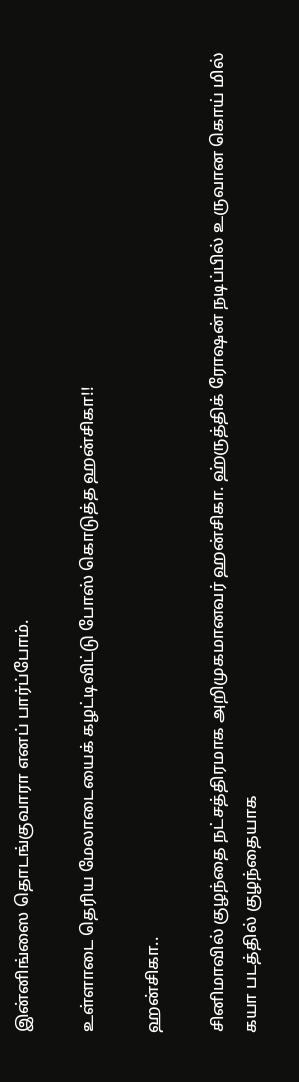இன்னிங்ஸை தொடங்குவாரா எனப் பார்ப்போம்.

உள்ளாடை தெரிய மேலாடையைக் கழட்டிவிட்டு போஸ் கொடுத்த ஹன்சிகா!!

ஹன்சிகா..

சினிமாவில் குழந்தை நட்சத்திரமாக அறிமுகமானவர் ஹன்சிகா. ஹ்ருத்திக் ரோஷன் நடிப்பில் உருவான கொய் மில் கயா படத்தில் குழந்தையாக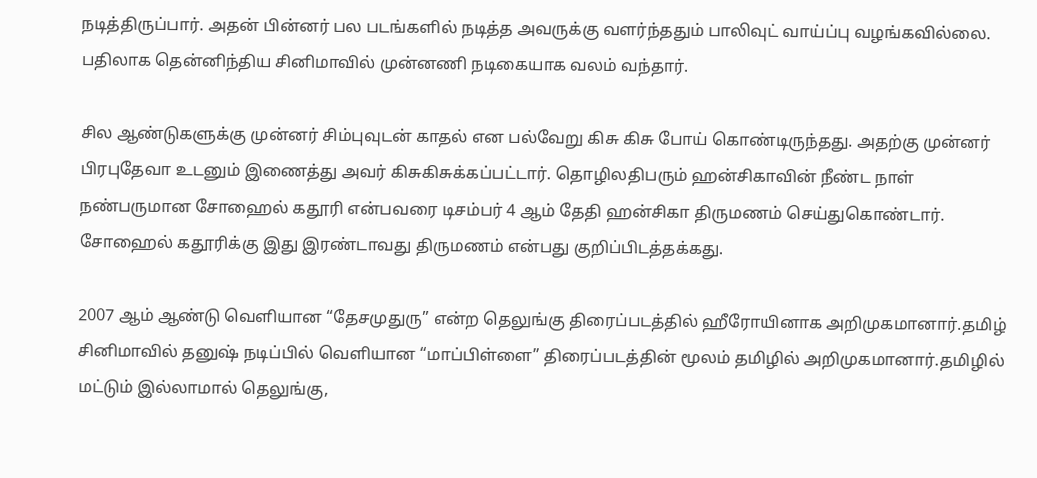நடித்திருப்பார். அதன் பின்னர் பல படங்களில் நடித்த அவருக்கு வளர்ந்ததும் பாலிவுட் வாய்ப்பு வழங்கவில்லை. பதிலாக தென்னிந்திய சினிமாவில் முன்னணி நடிகையாக வலம் வந்தார்.

சில ஆண்டுகளுக்கு முன்னர் சிம்புவுடன் காதல் என பல்வேறு கிசு கிசு போய் கொண்டிருந்தது. அதற்கு முன்னர் பிரபுதேவா உடனும் இணைத்து அவர் கிசுகிசுக்கப்பட்டார். தொழிலதிபரும் ஹன்சிகாவின் நீண்ட நாள் நண்பருமான சோஹைல் கதூரி என்பவரை டிசம்பர் 4 ஆம் தேதி ஹன்சிகா திருமணம் செய்துகொண்டார். சோஹைல் கதூரிக்கு இது இரண்டாவது திருமணம் என்பது குறிப்பிடத்தக்கது.

2007 ஆம் ஆண்டு வெளியான “தேசமுதுரு” என்ற தெலுங்கு திரைப்படத்தில் ஹீரோயினாக அறிமுகமானார்.தமிழ் சினிமாவில் தனுஷ் நடிப்பில் வெளியான “மாப்பிள்ளை” திரைப்படத்தின் மூலம் தமிழில் அறிமுகமானார்.தமிழில் மட்டும் இல்லாமால் தெலுங்கு,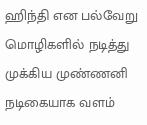ஹிந்தி என பல்வேறு மொழிகளில் நடித்து முக்கிய முண்ணனி நடிகையாக வளம்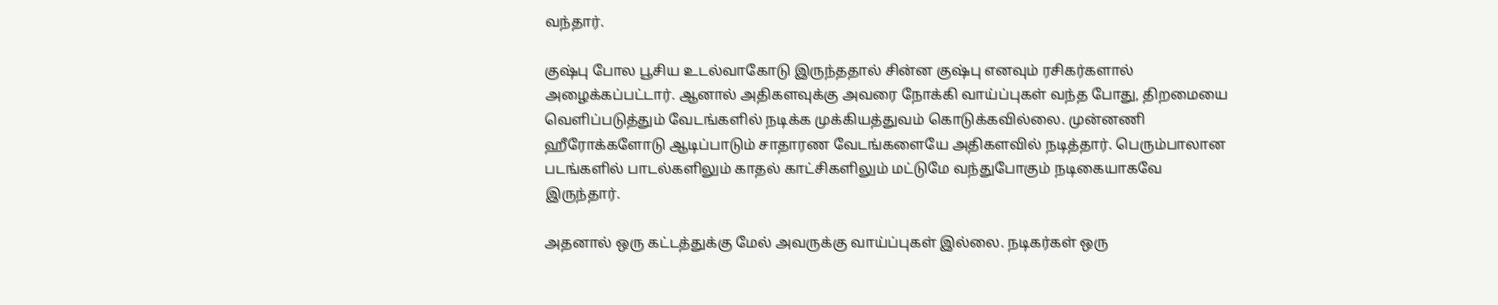வந்தார்.

குஷ்பு போல பூசிய உடல்வாகோடு இருந்ததால் சின்ன குஷ்பு எனவும் ரசிகர்களால் அழைக்கப்பட்டார். ஆனால் அதிகளவுக்கு அவரை நோக்கி வாய்ப்புகள் வந்த போது, திறமையை வெளிப்படுத்தும் வேடங்களில் நடிக்க முக்கியத்துவம் கொடுக்கவில்லை. முன்னணி ஹீரோக்களோடு ஆடிப்பாடும் சாதாரண வேடங்களையே அதிகளவில் நடித்தார். பெரும்பாலான படங்களில் பாடல்களிலும் காதல் காட்சிகளிலும் மட்டுமே வந்துபோகும் நடிகையாகவே இருந்தார்.

அதனால் ஒரு கட்டத்துக்கு மேல் அவருக்கு வாய்ப்புகள் இல்லை. நடிகர்கள் ஒரு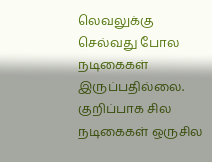லெவலுக்கு செல்வது போல நடிகைகள் இருப்பதில்லை. குறிப்பாக சில நடிகைகள் ஒருசில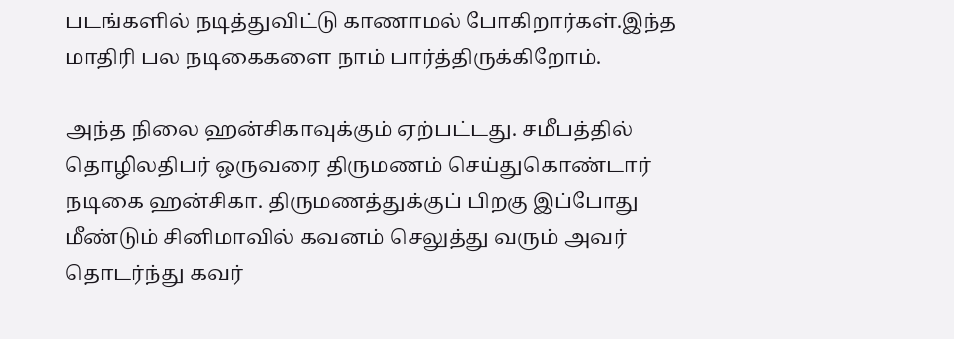படங்களில் நடித்துவிட்டு காணாமல் போகிறார்கள்.இந்த மாதிரி பல நடிகைகளை நாம் பார்த்திருக்கிறோம்.

அந்த நிலை ஹன்சிகாவுக்கும் ஏற்பட்டது. சமீபத்தில் தொழிலதிபர் ஒருவரை திருமணம் செய்துகொண்டார் நடிகை ஹன்சிகா. திருமணத்துக்குப் பிறகு இப்போது மீண்டும் சினிமாவில் கவனம் செலுத்து வரும் அவர் தொடர்ந்து கவர்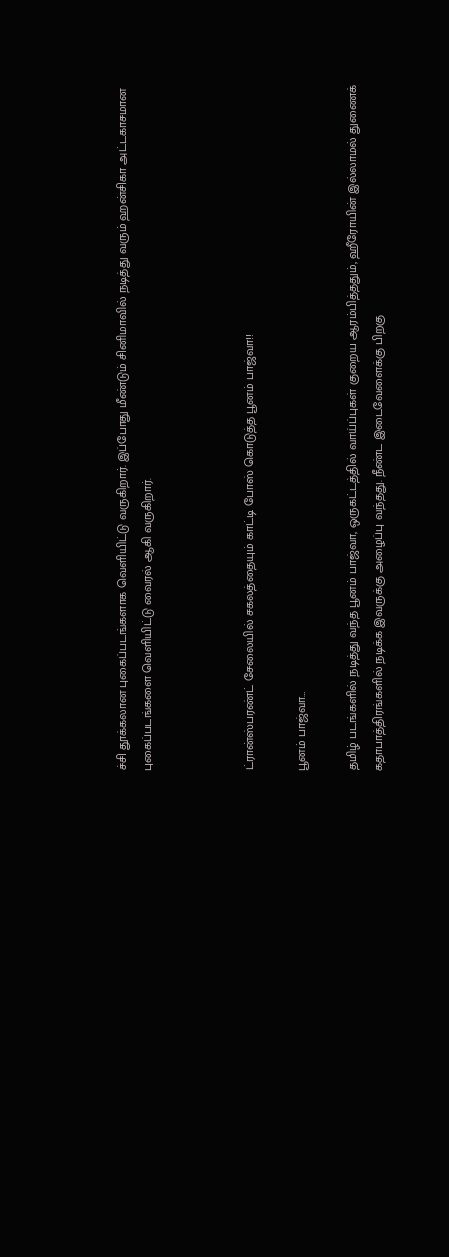ச்சி தூக்கலான புகைப்படங்களாக வெளியிட்டு வருகிறார். இப்போது மீண்டும் சினிமாவில் நடித்து வரும் ஹன்சிகா அட்டகாசமான புகைப்படங்களை வெளியிட்டு வைரல் ஆகி வருகிறார்.



ட்ரான்ஸ்பரண்ட் சேலையில் சகலத்தையும் காட்டி போஸ் கொடுத்த பூனம் பாஜ்வா!!

பூனம் பாஜ்வா…

தமிழ் படங்களில் நடித்து வந்த பூனம் பாஜ்வா, ஒருகட்டத்தில் வாய்ப்புகள் குறைய ஆரம்பித்ததும், ஹீரோயின் இல்லாமல் துணைக் கதாபாத்திரங்களில் நடிக்க இவருக்கு அழைப்பு வந்தது. நீண்ட இடைவேளைக்கு பிறகு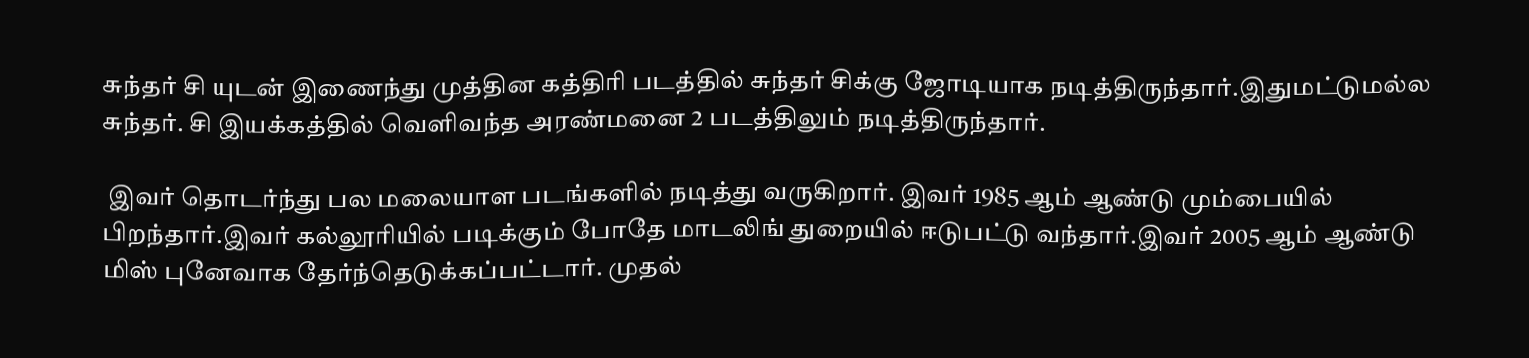சுந்தர் சி யுடன் இணைந்து முத்தின கத்திரி படத்தில் சுந்தர் சிக்கு ஜோடியாக நடித்திருந்தார்.இதுமட்டுமல்ல சுந்தர். சி இயக்கத்தில் வெளிவந்த அரண்மனை 2 படத்திலும் நடித்திருந்தார்.

 இவர் தொடர்ந்து பல மலையாள படங்களில் நடித்து வருகிறார். இவர் 1985 ஆம் ஆண்டு மும்பையில் பிறந்தார்.இவர் கல்லூரியில் படிக்கும் போதே மாடலிங் துறையில் ஈடுபட்டு வந்தார்.இவர் 2005 ஆம் ஆண்டு மிஸ் புனேவாக தேர்ந்தெடுக்கப்பட்டார். முதல்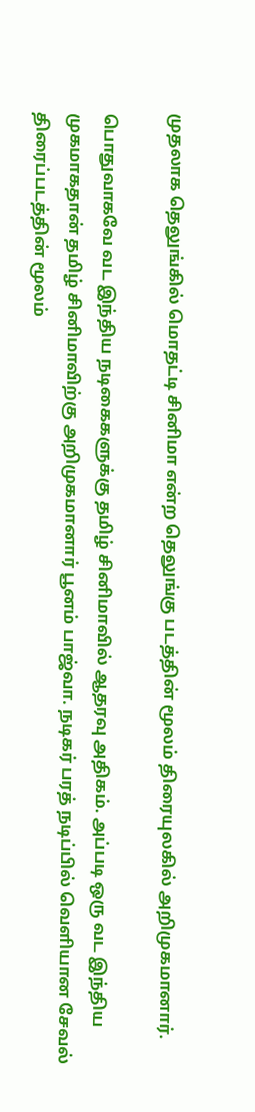முதலாக தெலுங்கில் மொதட்டி சினிமா என்ற தெலுங்கு படத்தின் மூலம் திரையுலகில் அறிமுகமானார்.

பொதுவாகவே வட இந்திய நடிகைகளுக்கு தமிழ் சினிமாவில் ஆதரவு அதிகம். அப்படி ஒரு வட இந்திய முகமாகதான் தமிழ் சினிமாவிற்கு அறிமுகமானார் பூனம் பாஜ்வா. நடிகர் பரத் நடிப்பில் வெளியான சேவல் திரைப்படத்தின் மூலம்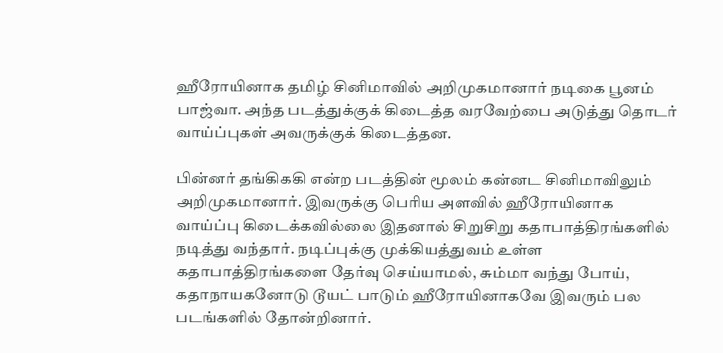ஹீரோயினாக தமிழ் சினிமாவில் அறிமுகமானார் நடிகை பூனம் பாஜ்வா. அந்த படத்துக்குக் கிடைத்த வரவேற்பை அடுத்து தொடர் வாய்ப்புகள் அவருக்குக் கிடைத்தன.

பின்னர் தங்கிககி என்ற படத்தின் மூலம் கன்னட சினிமாவிலும் அறிமுகமானார். இவருக்கு பெரிய அளவில் ஹீரோயினாக வாய்ப்பு கிடைக்கவில்லை இதனால் சிறுசிறு கதாபாத்திரங்களில் நடித்து வந்தார். நடிப்புக்கு முக்கியத்துவம் உள்ள கதாபாத்திரங்களை தேர்வு செய்யாமல், சும்மா வந்து போய், கதாநாயகனோடு டூயட் பாடும் ஹீரோயினாகவே இவரும் பல படங்களில் தோன்றினார்.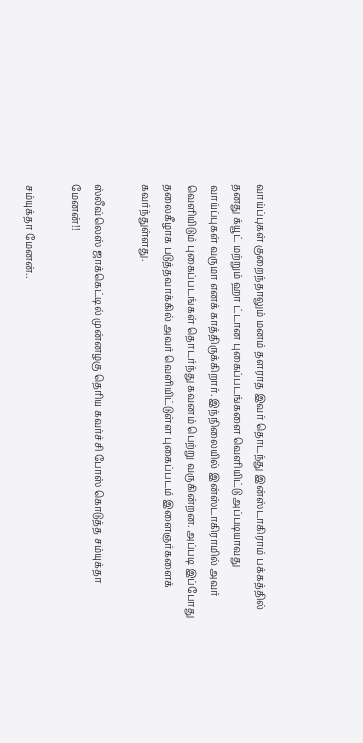வாய்ப்புகள் குறைந்தாலும் மனம் தளராத இவர் தொடந்து இன்ஸ்டாகிராம் பக்கத்தில் தனது க்யூட் மற்றும் ஹா ட்டான புகைப்படங்களை வெளியிட்டு அப்படியாவது வாய்ப்புகள் வருமா எனக் காத்திருக்கிறார். இந்நிலையில் இன்ஸ்டாகிராமில் அவர் வெளியிடும் புகைப்படங்கள் தொடர்ந்து கவனம் பெற்று வருகின்றன. அப்படி இப்போது தலைகீழாக படுத்தவாக்கில் அவர் வெளியிட்டுள்ள புகைப்படம் இளைஞர்களைக் கவர்ந்துள்ளது.

ஸ்லீவ்லெஸ் ஜாக்கெட்டில் முன்னழகு தெரிய கவர்ச்சி போஸ் கொடுத்த சம்யுக்தா மேனன்!!

சம்யுக்தா மேனன்..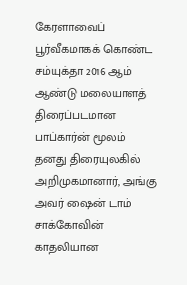கேரளாவைப் பூர்வீகமாகக் கொண்ட சம்யுக்தா 2016 ஆம் ஆண்டு மலையாளத் திரைப்படமான பாப்கார்ன் மூலம் தனது திரையுலகில் அறிமுகமானார், அங்கு அவர் ஷைன் டாம் சாக்கோவின் காதலியான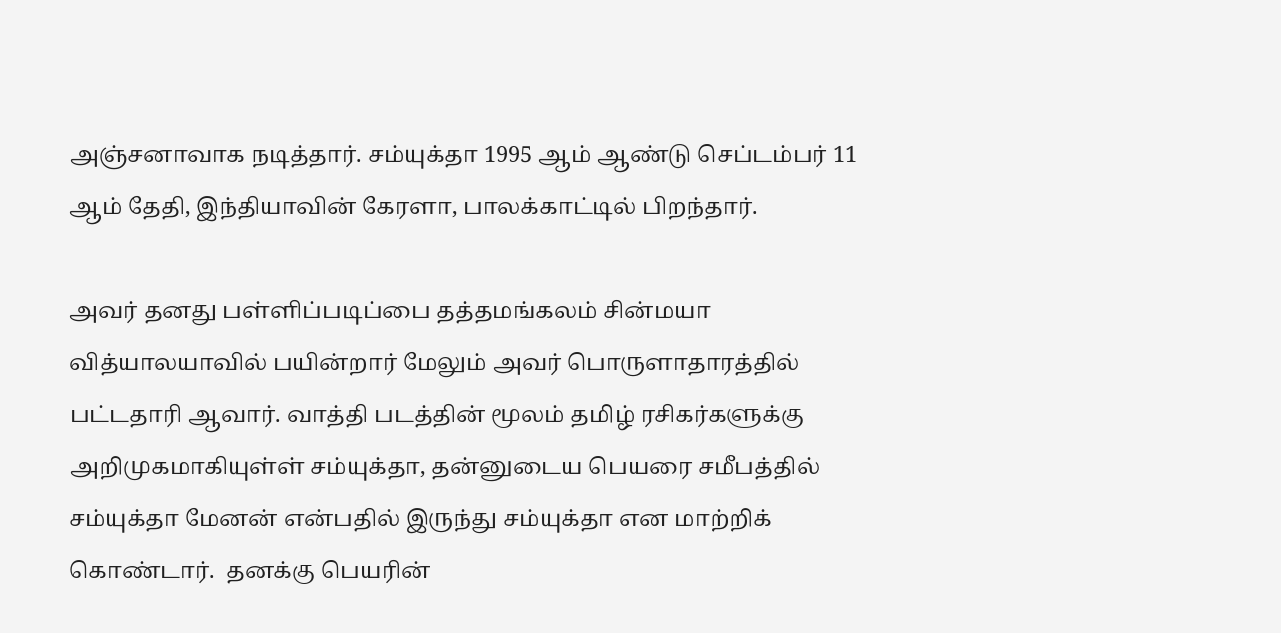அஞ்சனாவாக நடித்தார். சம்யுக்தா 1995 ஆம் ஆண்டு செப்டம்பர் 11 ஆம் தேதி, இந்தியாவின் கேரளா, பாலக்காட்டில் பிறந்தார்.

அவர் தனது பள்ளிப்படிப்பை தத்தமங்கலம் சின்மயா வித்யாலயாவில் பயின்றார் மேலும் அவர் பொருளாதாரத்தில் பட்டதாரி ஆவார். வாத்தி படத்தின் மூலம் தமிழ் ரசிகர்களுக்கு அறிமுகமாகியுள்ள் சம்யுக்தா, தன்னுடைய பெயரை சமீபத்தில் சம்யுக்தா மேனன் என்பதில் இருந்து சம்யுக்தா என மாற்றிக் கொண்டார்.  தனக்கு பெயரின்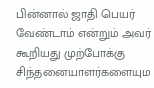பின்னால் ஜாதி பெயர் வேண்டாம் என்றும் அவர் கூறியது முற்போக்கு சிந்தனையாளர்களையும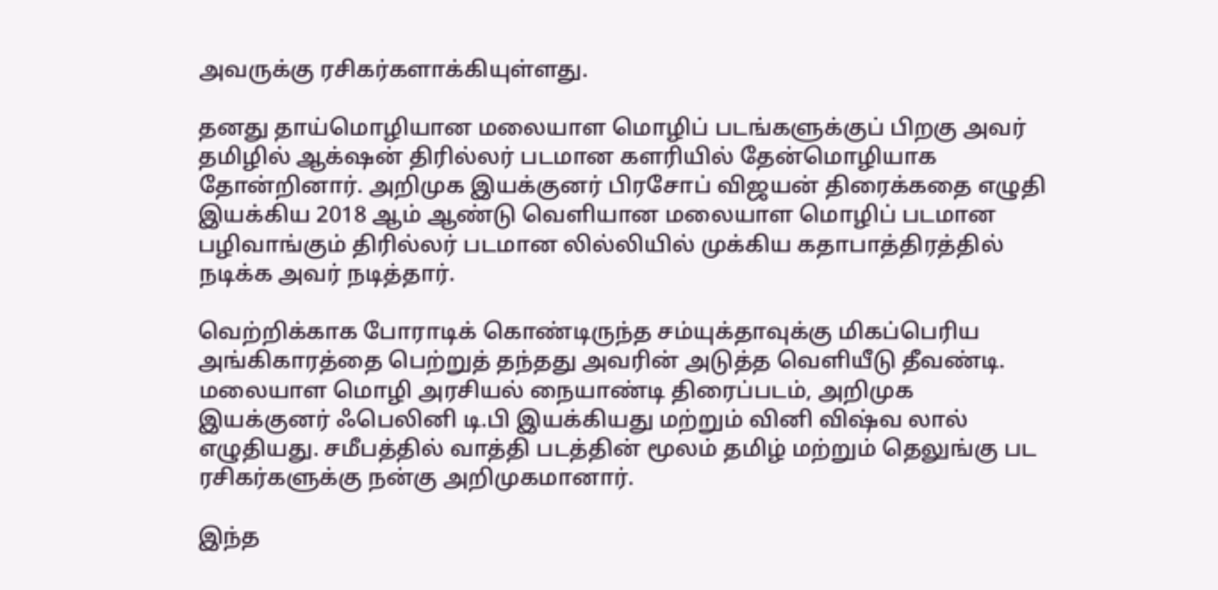அவருக்கு ரசிகர்களாக்கியுள்ளது.

தனது தாய்மொழியான மலையாள மொழிப் படங்களுக்குப் பிறகு அவர் தமிழில் ஆக்‌ஷன் திரில்லர் படமான களரியில் தேன்மொழியாக தோன்றினார். அறிமுக இயக்குனர் பிரசோப் விஜயன் திரைக்கதை எழுதி இயக்கிய 2018 ஆம் ஆண்டு வெளியான மலையாள மொழிப் படமான பழிவாங்கும் திரில்லர் படமான லில்லியில் முக்கிய கதாபாத்திரத்தில் நடிக்க அவர் நடித்தார்.

வெற்றிக்காக போராடிக் கொண்டிருந்த சம்யுக்தாவுக்கு மிகப்பெரிய அங்கிகாரத்தை பெற்றுத் தந்தது அவரின் அடுத்த வெளியீடு தீவண்டி. மலையாள மொழி அரசியல் நையாண்டி திரைப்படம், அறிமுக இயக்குனர் ஃபெலினி டி.பி இயக்கியது மற்றும் வினி விஷ்வ லால் எழுதியது. சமீபத்தில் வாத்தி படத்தின் மூலம் தமிழ் மற்றும் தெலுங்கு பட ரசிகர்களுக்கு நன்கு அறிமுகமானார்.

இந்த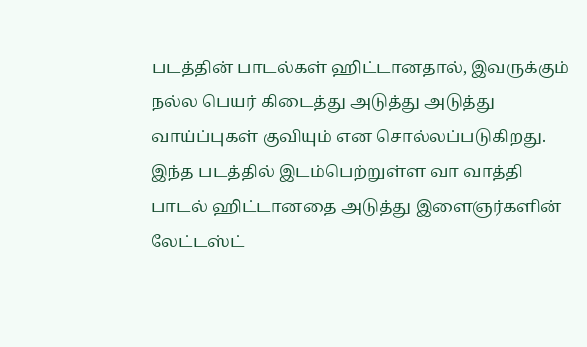படத்தின் பாடல்கள் ஹிட்டானதால், இவருக்கும் நல்ல பெயர் கிடைத்து அடுத்து அடுத்து வாய்ப்புகள் குவியும் என சொல்லப்படுகிறது. இந்த படத்தில் இடம்பெற்றுள்ள வா வாத்தி பாடல் ஹிட்டானதை அடுத்து இளைஞர்களின் லேட்டஸ்ட்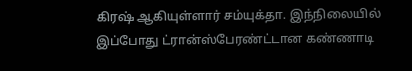கிரஷ் ஆகியுள்ளார் சம்யுக்தா. இந்நிலையில் இப்போது ட்ரான்ஸ்பேரண்ட்டான கண்ணாடி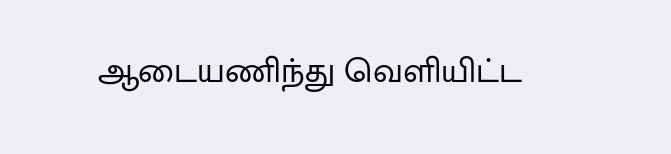ஆடையணிந்து வெளியிட்ட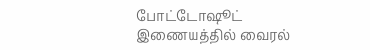போட்டோஷூட் இணையத்தில் வைரல்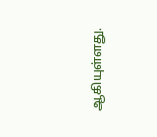ஆகியுள்ளது.